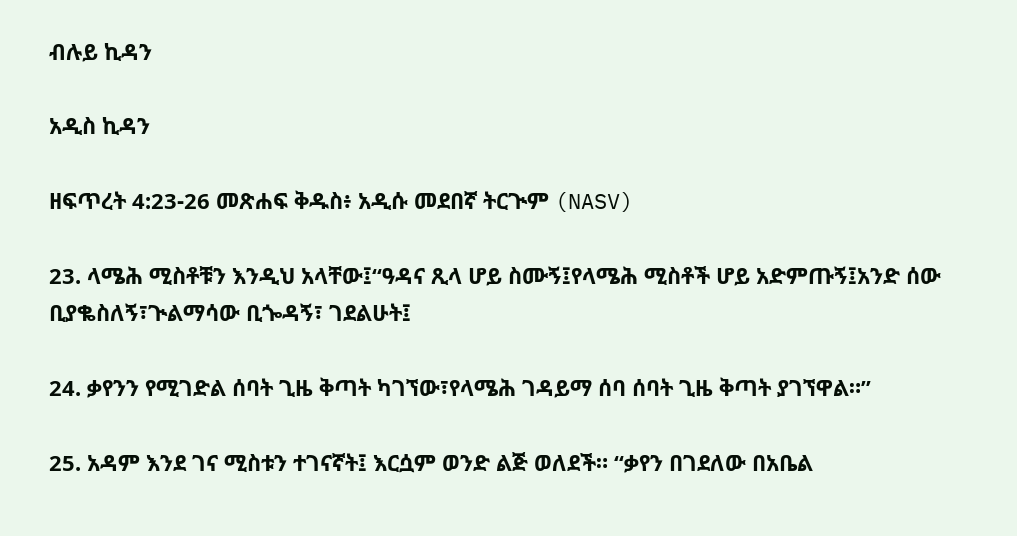ብሉይ ኪዳን

አዲስ ኪዳን

ዘፍጥረት 4:23-26 መጽሐፍ ቅዱስ፥ አዲሱ መደበኛ ትርጒም (NASV)

23. ላሜሕ ሚስቶቹን እንዲህ አላቸው፤“ዓዳና ጺላ ሆይ ስሙኝ፤የላሜሕ ሚስቶች ሆይ አድምጡኝ፤አንድ ሰው ቢያቈስለኝ፣ጒልማሳው ቢጐዳኝ፣ ገደልሁት፤

24. ቃየንን የሚገድል ሰባት ጊዜ ቅጣት ካገኘው፣የላሜሕ ገዳይማ ሰባ ሰባት ጊዜ ቅጣት ያገኘዋል።”

25. አዳም እንደ ገና ሚስቱን ተገናኛት፤ እርሷም ወንድ ልጅ ወለደች። “ቃየን በገደለው በአቤል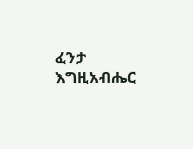ፈንታ እግዚአብሔር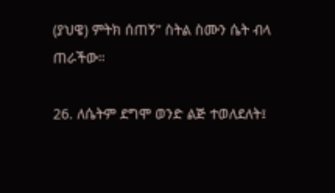(ያህዌ) ምትክ ሰጠኝ” ስትል ስሙን ሴት ብላ ጠራችው።

26. ለሴትም ደግሞ ወንድ ልጅ ተወለደለት፤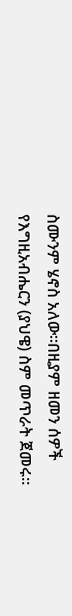ስሙንም ሄኖስ አለው።በዚያም ዘመን ሰዎች የእግዚአብሔርን (ያህዌ) ስም መጥራት ጀመሩ።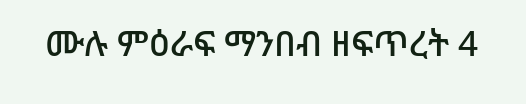ሙሉ ምዕራፍ ማንበብ ዘፍጥረት 4